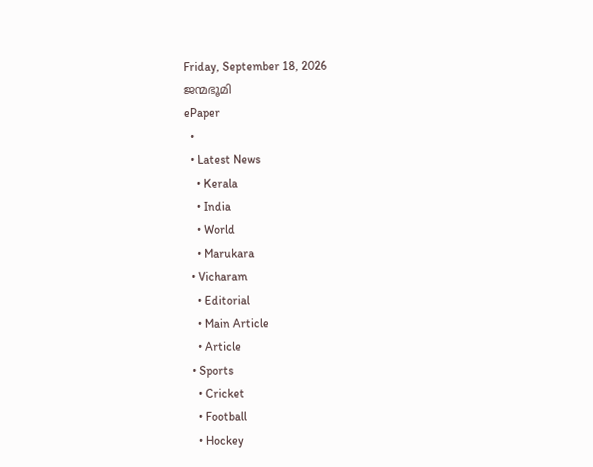Friday, September 18, 2026
ജന്മഭൂമി
ePaper
  •
  • Latest News
    • Kerala
    • India
    • World
    • Marukara
  • Vicharam
    • Editorial
    • Main Article
    • Article
  • Sports
    • Cricket
    • Football
    • Hockey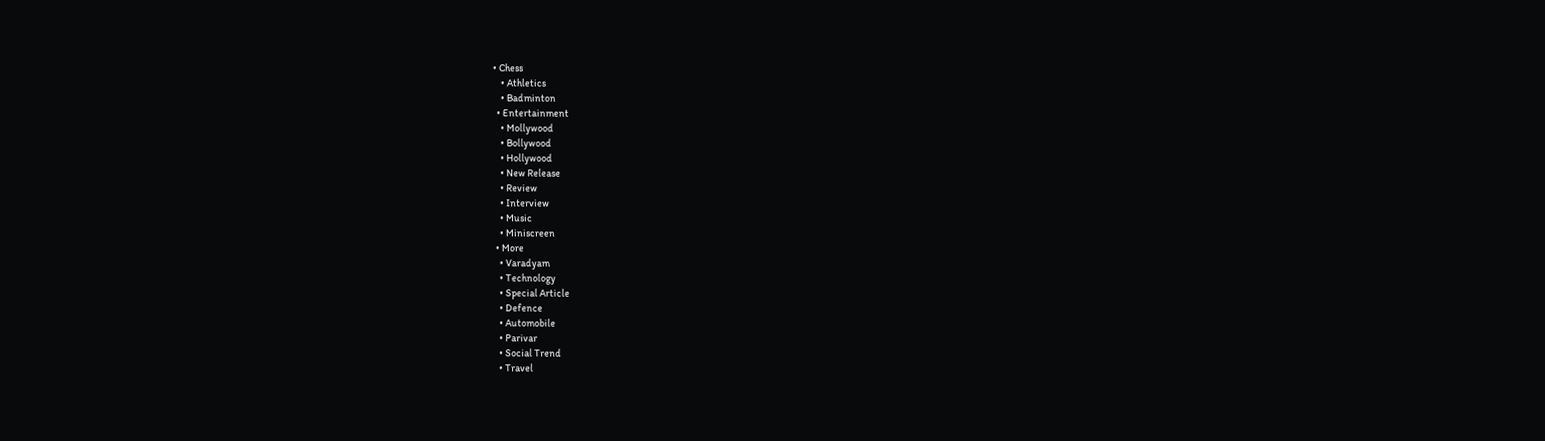• Chess
    • Athletics
    • Badminton
  • Entertainment
    • Mollywood
    • Bollywood
    • Hollywood
    • New Release
    • Review
    • Interview
    • Music
    • Miniscreen
  • More
    • Varadyam
    • Technology
    • Special Article
    • Defence
    • Automobile
    • Parivar
    • Social Trend
    • Travel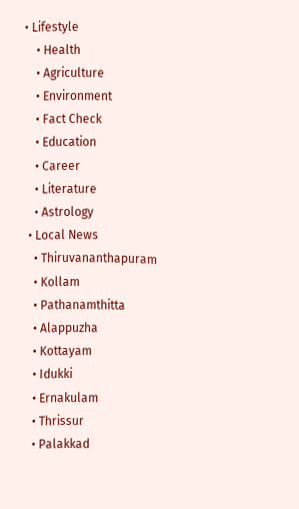• Lifestyle
    • Health
    • Agriculture
    • Environment
    • Fact Check
    • Education
    • Career
    • Literature
    • Astrology
  • Local News
    • Thiruvananthapuram
    • Kollam
    • Pathanamthitta
    • Alappuzha
    • Kottayam
    • Idukki
    • Ernakulam
    • Thrissur
    • Palakkad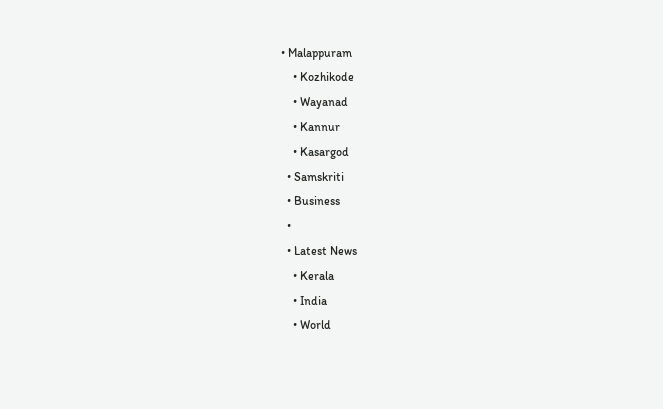• Malappuram
    • Kozhikode
    • Wayanad
    • Kannur
    • Kasargod
  • Samskriti
  • Business
  •
  • Latest News
    • Kerala
    • India
    • World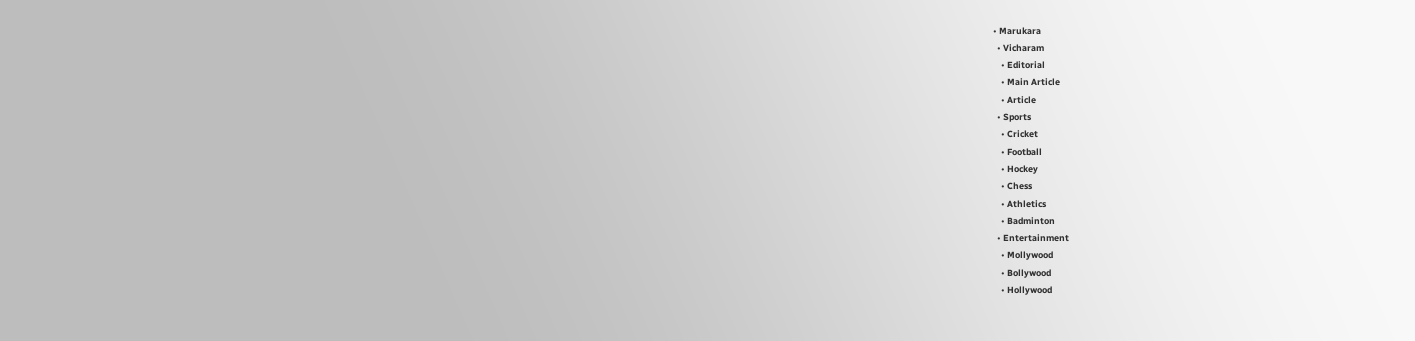• Marukara
  • Vicharam
    • Editorial
    • Main Article
    • Article
  • Sports
    • Cricket
    • Football
    • Hockey
    • Chess
    • Athletics
    • Badminton
  • Entertainment
    • Mollywood
    • Bollywood
    • Hollywood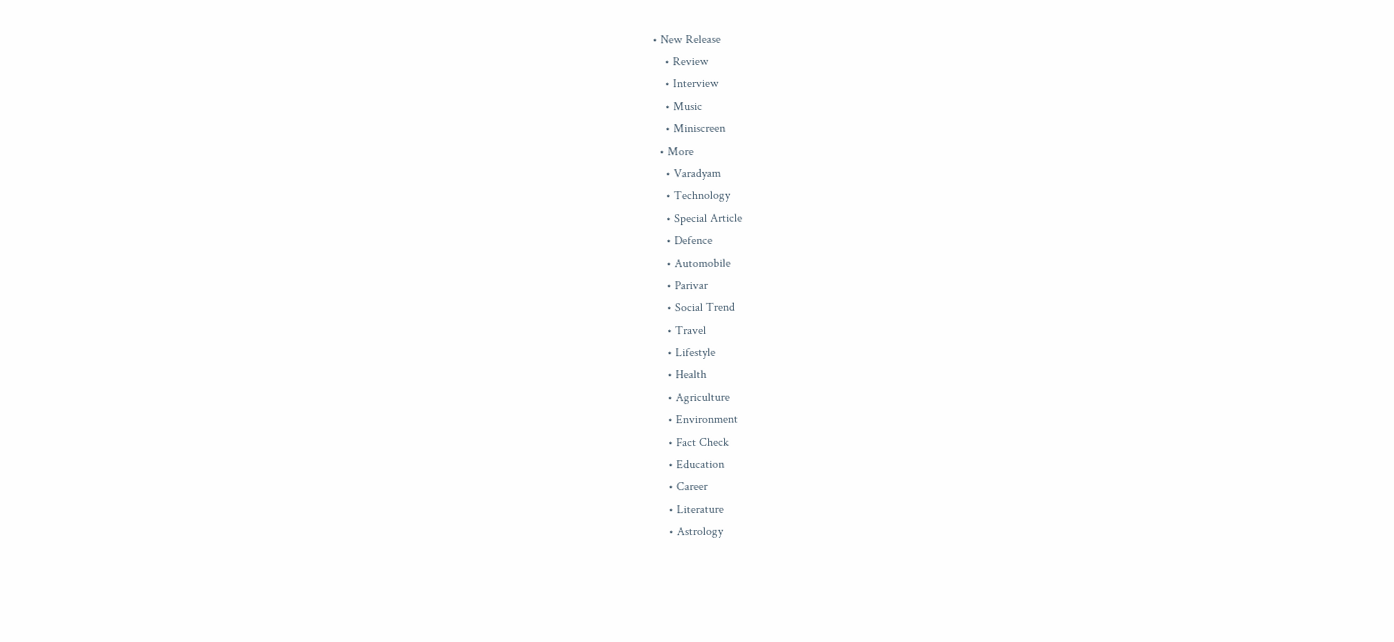• New Release
    • Review
    • Interview
    • Music
    • Miniscreen
  • More
    • Varadyam
    • Technology
    • Special Article
    • Defence
    • Automobile
    • Parivar
    • Social Trend
    • Travel
    • Lifestyle
    • Health
    • Agriculture
    • Environment
    • Fact Check
    • Education
    • Career
    • Literature
    • Astrology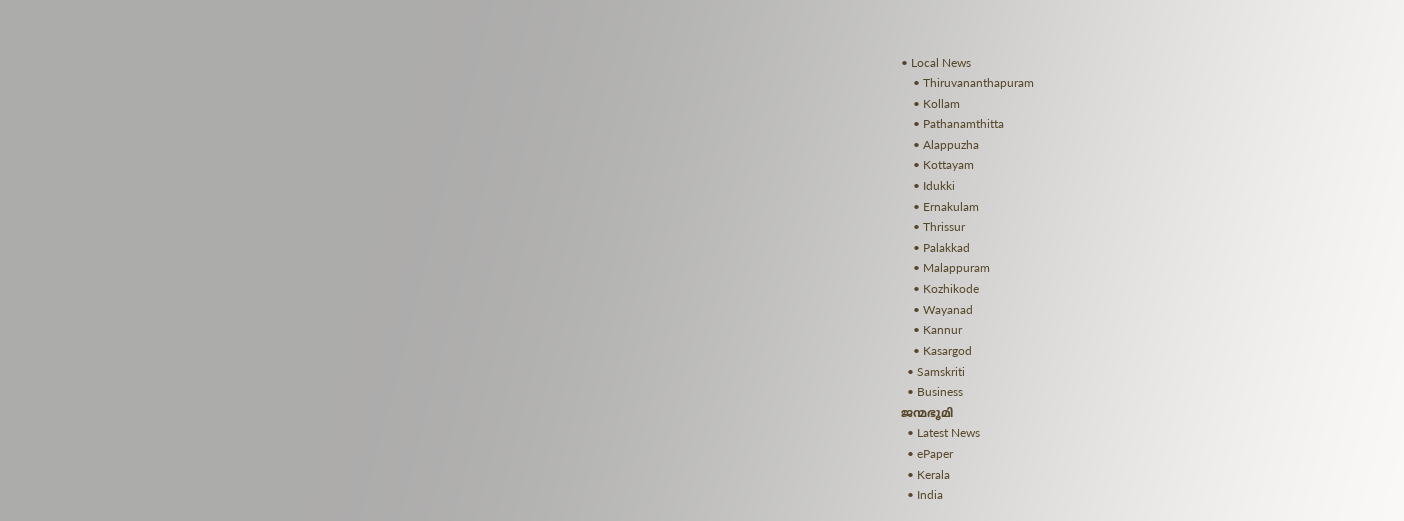• Local News
    • Thiruvananthapuram
    • Kollam
    • Pathanamthitta
    • Alappuzha
    • Kottayam
    • Idukki
    • Ernakulam
    • Thrissur
    • Palakkad
    • Malappuram
    • Kozhikode
    • Wayanad
    • Kannur
    • Kasargod
  • Samskriti
  • Business
ജന്മഭൂമി
  • Latest News
  • ePaper
  • Kerala
  • India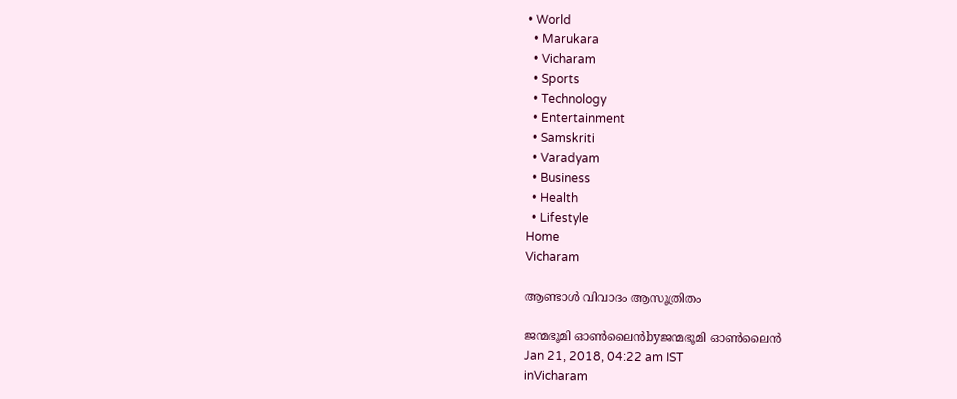• World
  • Marukara
  • Vicharam
  • Sports
  • Technology
  • Entertainment
  • Samskriti
  • Varadyam
  • Business
  • Health
  • Lifestyle
Home
Vicharam

ആണ്ടാള്‍ വിവാദം ആസൂത്രിതം

ജന്മഭൂമി ഓണ്‍ലൈന്‍byജന്മഭൂമി ഓണ്‍ലൈന്‍
Jan 21, 2018, 04:22 am IST
inVicharam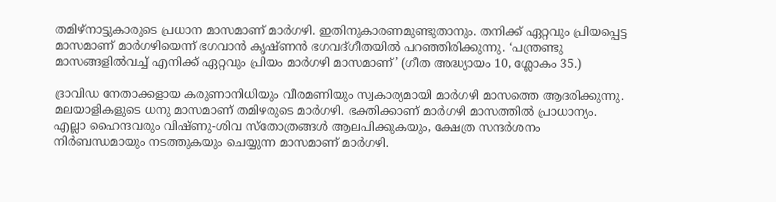തമിഴ്‌നാട്ടുകാരുടെ പ്രധാന മാസമാണ് മാര്‍ഗഴി. ഇതിനുകാരണമുണ്ടുതാനും. തനിക്ക് ഏറ്റവും പ്രിയപ്പെട്ട മാസമാണ് മാര്‍ഗഴിയെന്ന് ഭഗവാന്‍ കൃഷ്ണന്‍ ഭഗവദ്ഗീതയില്‍ പറഞ്ഞിരിക്കുന്നു. ‘പന്ത്രണ്ടു മാസങ്ങളില്‍വച്ച് എനിക്ക് ഏറ്റവും പ്രിയം മാര്‍ഗഴി മാസമാണ്’ (ഗീത അദ്ധ്യായം 10, ശ്ലോകം 35.)

ദ്രാവിഡ നേതാക്കളായ കരുണാനിധിയും വീരമണിയും സ്വകാര്യമായി മാര്‍ഗഴി മാസത്തെ ആദരിക്കുന്നു. മലയാളികളുടെ ധനു മാസമാണ് തമിഴരുടെ മാര്‍ഗഴി. ഭക്തിക്കാണ് മാര്‍ഗഴി മാസത്തില്‍ പ്രാധാന്യം. എല്ലാ ഹൈന്ദവരും വിഷ്ണു-ശിവ സ്‌തോത്രങ്ങള്‍ ആലപിക്കുകയും, ക്ഷേത്ര സന്ദര്‍ശനം നിര്‍ബന്ധമായും നടത്തുകയും ചെയ്യുന്ന മാസമാണ് മാര്‍ഗഴി.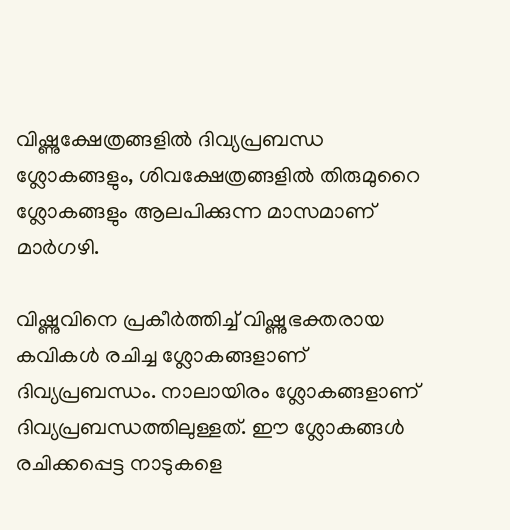വിഷ്ണുക്ഷേത്രങ്ങളില്‍ ദിവ്യപ്രബന്ധ ശ്ലോകങ്ങളും, ശിവക്ഷേത്രങ്ങളില്‍ തിരുമുറൈ ശ്ലോകങ്ങളും ആലപിക്കുന്ന മാസമാണ് മാര്‍ഗഴി.

വിഷ്ണുവിനെ പ്രകീര്‍ത്തിച്ച് വിഷ്ണുഭക്തരായ കവികള്‍ രചിച്ച ശ്ലോകങ്ങളാണ് ദിവ്യപ്രബന്ധം. നാലായിരം ശ്ലോകങ്ങളാണ് ദിവ്യപ്രബന്ധത്തിലുള്ളത്. ഈ ശ്ലോകങ്ങള്‍ രചിക്കപ്പെട്ട നാടുകളെ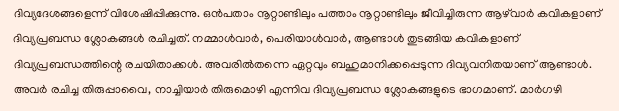ദിവ്യദേശങ്ങളെന്ന് വിശേഷിപ്പിക്കുന്നു. ഒന്‍പതാം നൂറ്റാണ്ടിലും പത്താം നൂറ്റാണ്ടിലും ജീവിച്ചിരുന്ന ആഴ്‌വാര്‍ കവികളാണ് ദിവ്യപ്രബന്ധ ശ്ലോകങ്ങള്‍ രചിച്ചത്. നമ്മാള്‍വാര്‍, പെരിയാള്‍വാര്‍, ആണ്ടാള്‍ തുടങ്ങിയ കവികളാണ് ദിവ്യപ്രബന്ധത്തിന്റെ രചയിതാക്കള്‍. അവരില്‍തന്നെ ഏറ്റവും ബഹുമാനിക്കപ്പെടുന്ന ദിവ്യവനിതയാണ് ആണ്ടാള്‍. അവര്‍ രചിച്ച തിരുപ്പാവൈ, നാച്ചിയാര്‍ തിരുമൊഴി എന്നിവ ദിവ്യപ്രബന്ധ ശ്ലോകങ്ങളുടെ ഭാഗമാണ്. മാര്‍ഗഴി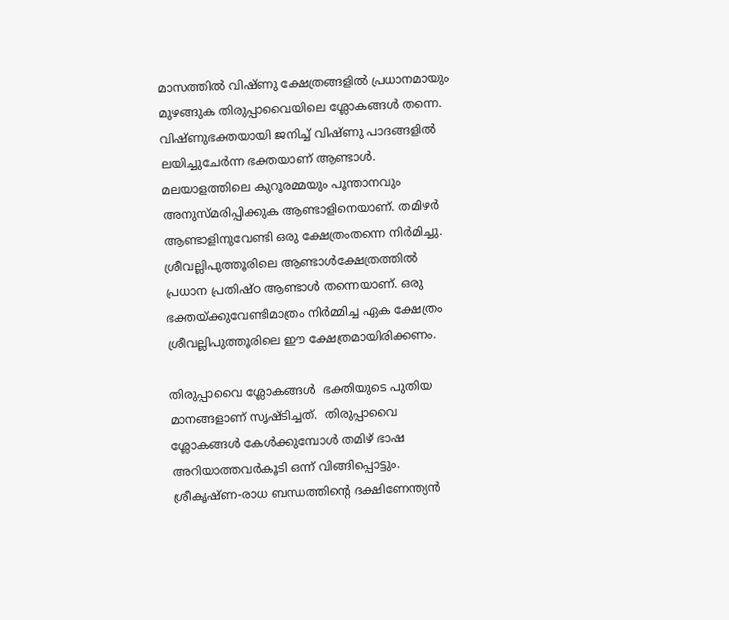മാസത്തില്‍ വിഷ്ണു ക്ഷേത്രങ്ങളില്‍ പ്രധാനമായും മുഴങ്ങുക തിരുപ്പാവൈയിലെ ശ്ലോകങ്ങള്‍ തന്നെ. വിഷ്ണുഭക്തയായി ജനിച്ച് വിഷ്ണു പാദങ്ങളില്‍ ലയിച്ചുചേര്‍ന്ന ഭക്തയാണ് ആണ്ടാള്‍. മലയാളത്തിലെ കുറൂരമ്മയും പൂന്താനവും അനുസ്മരിപ്പിക്കുക ആണ്ടാളിനെയാണ്. തമിഴര്‍ ആണ്ടാളിനുവേണ്ടി ഒരു ക്ഷേത്രംതന്നെ നിര്‍മിച്ചു. ശ്രീവല്ലിപുത്തൂരിലെ ആണ്ടാള്‍ക്ഷേത്രത്തില്‍ പ്രധാന പ്രതിഷ്ഠ ആണ്ടാള്‍ തന്നെയാണ്. ഒരു ഭക്തയ്‌ക്കുവേണ്ടിമാത്രം നിര്‍മ്മിച്ച ഏക ക്ഷേത്രം ശ്രീവല്ലിപുത്തൂരിലെ ഈ ക്ഷേത്രമായിരിക്കണം.

തിരുപ്പാവൈ ശ്ലോകങ്ങള്‍  ഭക്തിയുടെ പുതിയ മാനങ്ങളാണ് സൃഷ്ടിച്ചത്.  തിരുപ്പാവൈ ശ്ലോകങ്ങള്‍ കേള്‍ക്കുമ്പോള്‍ തമിഴ് ഭാഷ അറിയാത്തവര്‍കൂടി ഒന്ന് വിങ്ങിപ്പൊട്ടും. ശ്രീകൃഷ്ണ-രാധ ബന്ധത്തിന്റെ ദക്ഷിണേന്ത്യന്‍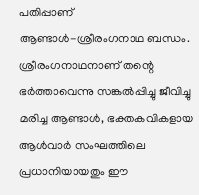പതിപ്പാണ് ആണ്ടാള്‍-ശ്രീരംഗനാഥ ബന്ധം. ശ്രീരംഗനാഥനാണ് തന്റെ ഭര്‍ത്താവെന്നു സങ്കല്‍പ്പിച്ചു ജീവിച്ചു മരിച്ച ആണ്ടാള്‍, ഭക്തകവികളായ ആള്‍വാര്‍ സംഘത്തിലെ പ്രധാനിയായതും ഈ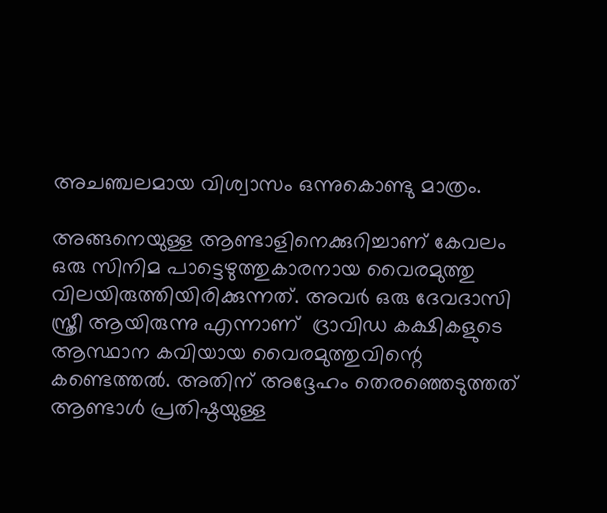അചഞ്ചലമായ വിശ്വാസം ഒന്നുകൊണ്ടു മാത്രം.

അങ്ങനെയുള്ള ആണ്ടാളിനെക്കുറിച്ചാണ് കേവലം ഒരു സിനിമ പാട്ടെഴുത്തുകാരനായ വൈരമുത്തു വിലയിരുത്തിയിരിക്കുന്നത്. അവര്‍ ഒരു ദേവദാസി സ്ത്രീ ആയിരുന്നു എന്നാണ്  ദ്രാവിഡ കക്ഷികളുടെ ആസ്ഥാന കവിയായ വൈരമുത്തുവിന്റെ കണ്ടെത്തല്‍. അതിന് അദ്ദേഹം തെരഞ്ഞെടുത്തത് ആണ്ടാള്‍ പ്രതിഷ്ഠയുള്ള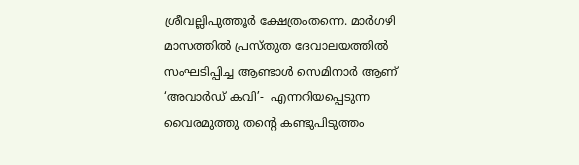ശ്രീവല്ലിപുത്തൂര്‍ ക്ഷേത്രംതന്നെ. മാര്‍ഗഴി മാസത്തില്‍ പ്രസ്തുത ദേവാലയത്തില്‍ സംഘടിപ്പിച്ച ആണ്ടാള്‍ സെമിനാര്‍ ആണ് ‘അവാര്‍ഡ് കവി’-  എന്നറിയപ്പെടുന്ന വൈരമുത്തു തന്റെ കണ്ടുപിടുത്തം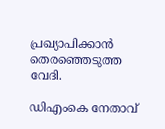പ്രഖ്യാപിക്കാന്‍ തെരഞ്ഞെടുത്ത വേദി.

ഡിഎംകെ നേതാവ്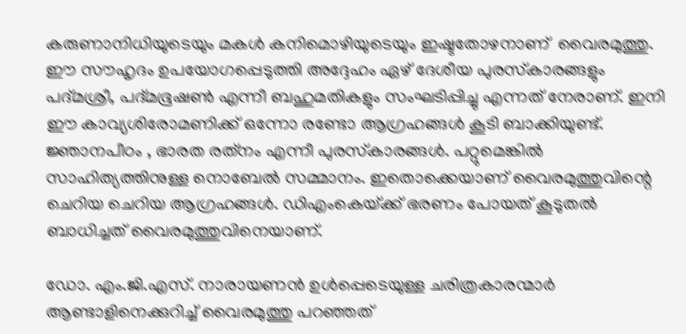കരുണാനിധിയുടെയും മകള്‍ കനിമൊഴിയുടെയും ഇഷ്ടതോഴനാണ്  വൈരമുത്തു. ഈ സൗഹൃദം ഉപയോഗപ്പെടുത്തി അദ്ദേഹം ഏഴ് ദേശീയ പുരസ്‌കാരങ്ങളും പദ്മശ്രീ, പദ്മഭൂഷണ്‍ എന്നീ ബഹുമതികളും സംഘടിപ്പിച്ചു എന്നത് നേരാണ്. ഇനി ഈ കാവ്യശിരോമണിക്ക് ഒന്നോ രണ്ടോ ആഗ്രഹങ്ങള്‍ കൂടി ബാക്കിയുണ്ട്. ജ്ഞാനപീഠം , ഭാരത രത്‌നം എന്നീ പുരസ്‌കാരങ്ങള്‍. പറ്റുമെങ്കില്‍  സാഹിത്യത്തിനുള്ള നൊബേല്‍ സമ്മാനം. ഇതൊക്കെയാണ് വൈരമുത്തുവിന്റെ ചെറിയ ചെറിയ ആഗ്രഹങ്ങള്‍. ഡിഎംകെയ്‌ക്ക് ഭരണം പോയത് കൂടുതല്‍ ബാധിച്ചത് വൈരമുത്തുവിനെയാണ്.

ഡോ. എം.ജി.എസ്. നാരായണന്‍ ഉള്‍പ്പെടെയുള്ള ചരിത്രകാരന്മാര്‍ ആണ്ടാളിനെക്കുറിച്ച് വൈരമുത്തു പറഞ്ഞത്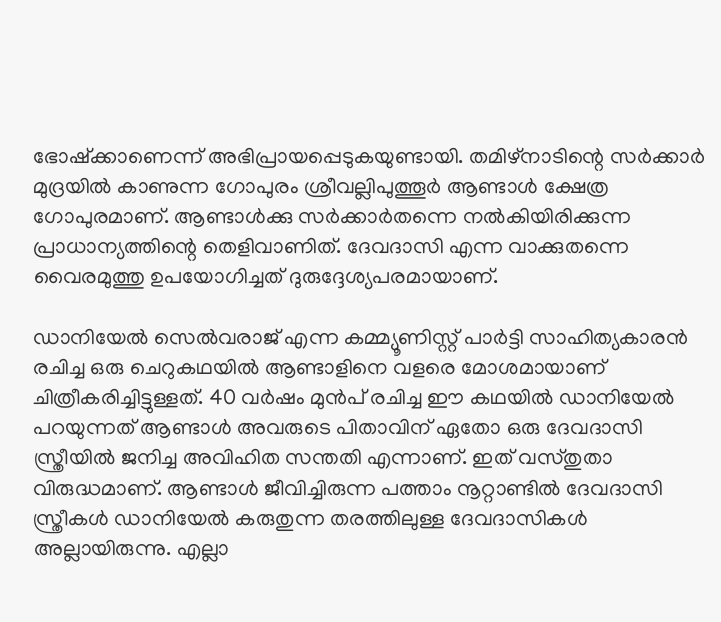ഭോഷ്‌ക്കാണെന്ന് അഭിപ്രായപ്പെടുകയുണ്ടായി. തമിഴ്‌നാടിന്റെ സര്‍ക്കാര്‍ മുദ്രയില്‍ കാണുന്ന ഗോപുരം ശ്രീവല്ലിപുത്തൂര്‍ ആണ്ടാള്‍ ക്ഷേത്ര ഗോപുരമാണ്. ആണ്ടാള്‍ക്കു സര്‍ക്കാര്‍തന്നെ നല്‍കിയിരിക്കുന്ന പ്രാധാന്യത്തിന്റെ തെളിവാണിത്. ദേവദാസി എന്ന വാക്കുതന്നെ വൈരമുത്തു ഉപയോഗിച്ചത് ദുരുദ്ദേശ്യപരമായാണ്.

ഡാനിയേല്‍ സെല്‍വരാജ് എന്ന കമ്മ്യൂണിസ്റ്റ് പാര്‍ട്ടി സാഹിത്യകാരന്‍ രചിച്ച ഒരു ചെറുകഥയില്‍ ആണ്ടാളിനെ വളരെ മോശമായാണ് ചിത്രീകരിച്ചിട്ടുള്ളത്. 40 വര്‍ഷം മുന്‍പ് രചിച്ച ഈ കഥയില്‍ ഡാനിയേല്‍ പറയുന്നത് ആണ്ടാള്‍ അവരുടെ പിതാവിന് ഏതോ ഒരു ദേവദാസി സ്ത്രീയില്‍ ജനിച്ച അവിഹിത സന്തതി എന്നാണ്. ഇത് വസ്തുതാ വിരുദ്ധമാണ്. ആണ്ടാള്‍ ജീവിച്ചിരുന്ന പത്താം നൂറ്റാണ്ടില്‍ ദേവദാസി സ്ത്രീകള്‍ ഡാനിയേല്‍ കരുതുന്ന തരത്തിലുള്ള ദേവദാസികള്‍ അല്ലായിരുന്നു. എല്ലാ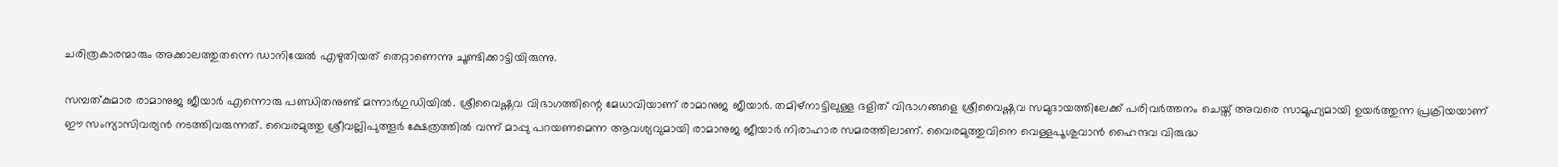ചരിത്രകാരന്മാരും അക്കാലത്തുതന്നെ ഡാനിയേല്‍ എഴുതിയത് തെറ്റാണെന്നു ചൂണ്ടിക്കാട്ടിയിരുന്നു.

സമ്പത്കുമാര രാമാനുജ ജീയാര്‍ എന്നൊരു പണ്ഡിതനുണ്ട് മന്നാര്‍ഗുഡിയില്‍. ശ്രീവൈഷ്ണവ വിഭാഗത്തിന്റെ മേധാവിയാണ് രാമാനുജ ജീയാര്‍. തമിഴ്‌നാട്ടിലുള്ള ദളിത് വിഭാഗങ്ങളെ ശ്രീവൈഷ്ണവ സമുദായത്തിലേക്ക് പരിവര്‍ത്തനം ചെയ്ത് അവരെ സാമൂഹ്യമായി ഉയര്‍ത്തുന്ന പ്രക്രിയയാണ് ഈ സംന്യാസിവര്യന്‍ നടത്തിവരുന്നത്. വൈരമുത്തു ശ്രീവല്ലിപുത്തൂര്‍ ക്ഷേത്രത്തില്‍ വന്ന് മാപ്പു പറയണമെന്ന ആവശ്യവുമായി രാമാനുജ ജീയാര്‍ നിരാഹാര സമരത്തിലാണ്. വൈരമുത്തുവിനെ വെള്ളപൂശുവാന്‍ ഹൈന്ദവ വിരുദ്ധ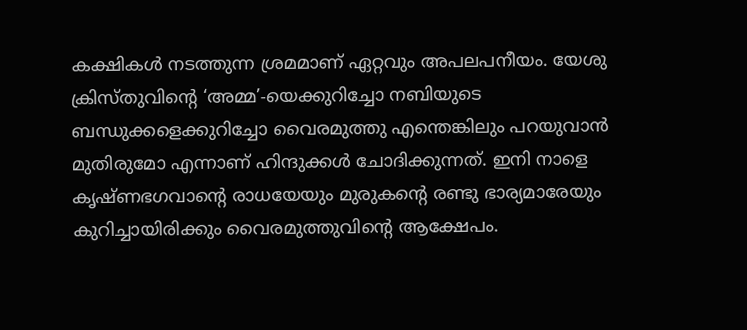കക്ഷികള്‍ നടത്തുന്ന ശ്രമമാണ് ഏറ്റവും അപലപനീയം. യേശു ക്രിസ്തുവിന്റെ ‘അമ്മ’-യെക്കുറിച്ചോ നബിയുടെ ബന്ധുക്കളെക്കുറിച്ചോ വൈരമുത്തു എന്തെങ്കിലും പറയുവാന്‍ മുതിരുമോ എന്നാണ് ഹിന്ദുക്കള്‍ ചോദിക്കുന്നത്. ഇനി നാളെ കൃഷ്ണഭഗവാന്റെ രാധയേയും മുരുകന്റെ രണ്ടു ഭാര്യമാരേയും കുറിച്ചായിരിക്കും വൈരമുത്തുവിന്റെ ആക്ഷേപം.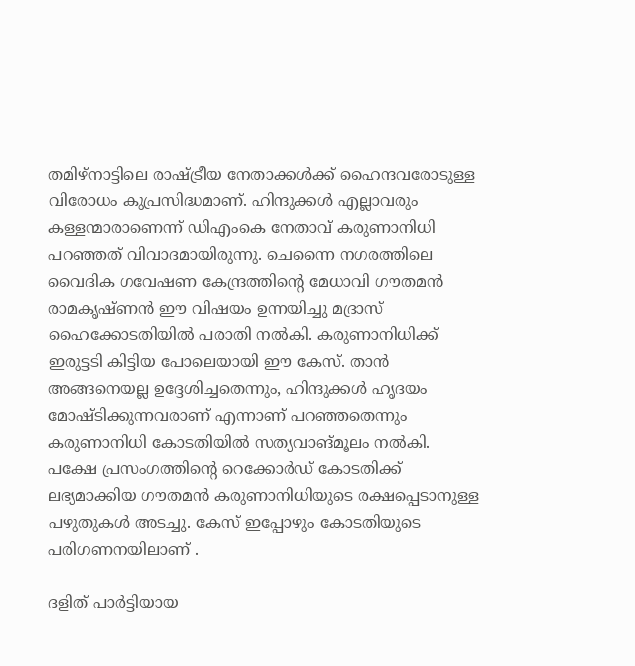തമിഴ്‌നാട്ടിലെ രാഷ്‌ട്രീയ നേതാക്കള്‍ക്ക് ഹൈന്ദവരോടുള്ള വിരോധം കുപ്രസിദ്ധമാണ്. ഹിന്ദുക്കള്‍ എല്ലാവരും കള്ളന്മാരാണെന്ന് ഡിഎംകെ നേതാവ് കരുണാനിധി പറഞ്ഞത് വിവാദമായിരുന്നു. ചെന്നൈ നഗരത്തിലെ വൈദിക ഗവേഷണ കേന്ദ്രത്തിന്റെ മേധാവി ഗൗതമന്‍ രാമകൃഷ്ണന്‍ ഈ വിഷയം ഉന്നയിച്ചു മദ്രാസ് ഹൈക്കോടതിയില്‍ പരാതി നല്‍കി. കരുണാനിധിക്ക് ഇരുട്ടടി കിട്ടിയ പോലെയായി ഈ കേസ്. താന്‍ അങ്ങനെയല്ല ഉദ്ദേശിച്ചതെന്നും, ഹിന്ദുക്കള്‍ ഹൃദയം മോഷ്ടിക്കുന്നവരാണ് എന്നാണ് പറഞ്ഞതെന്നും കരുണാനിധി കോടതിയില്‍ സത്യവാങ്മൂലം നല്‍കി. പക്ഷേ പ്രസംഗത്തിന്റെ റെക്കോര്‍ഡ് കോടതിക്ക് ലഭ്യമാക്കിയ ഗൗതമന്‍ കരുണാനിധിയുടെ രക്ഷപ്പെടാനുള്ള പഴുതുകള്‍ അടച്ചു. കേസ് ഇപ്പോഴും കോടതിയുടെ പരിഗണനയിലാണ് .

ദളിത് പാര്‍ട്ടിയായ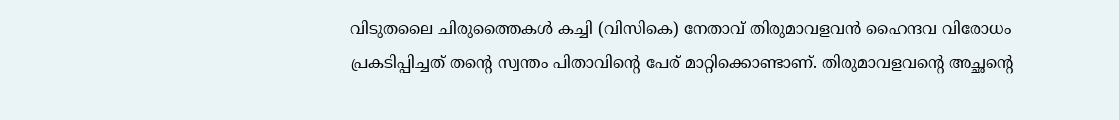വിടുതലൈ ചിരുത്തൈകള്‍ കച്ചി (വിസികെ) നേതാവ് തിരുമാവളവന്‍ ഹൈന്ദവ വിരോധം പ്രകടിപ്പിച്ചത് തന്റെ സ്വന്തം പിതാവിന്റെ പേര് മാറ്റിക്കൊണ്ടാണ്. തിരുമാവളവന്റെ അച്ഛന്റെ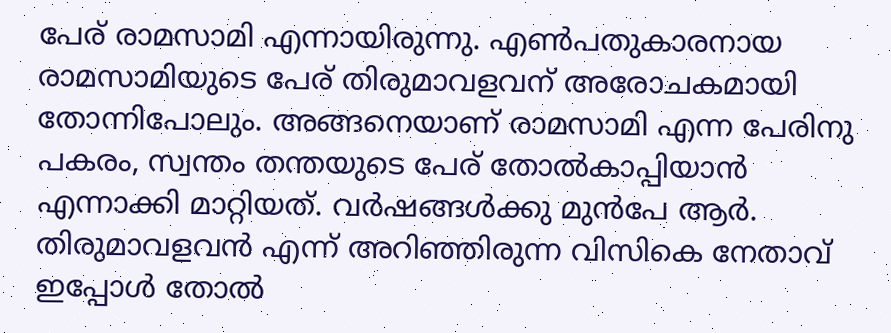പേര് രാമസാമി എന്നായിരുന്നു. എണ്‍പതുകാരനായ രാമസാമിയുടെ പേര് തിരുമാവളവന് അരോചകമായി തോന്നിപോലും. അങ്ങനെയാണ് രാമസാമി എന്ന പേരിനു പകരം, സ്വന്തം തന്തയുടെ പേര് തോല്‍കാപ്പിയാന്‍ എന്നാക്കി മാറ്റിയത്. വര്‍ഷങ്ങള്‍ക്കു മുന്‍പേ ആര്‍. തിരുമാവളവന്‍ എന്ന് അറിഞ്ഞിരുന്ന വിസികെ നേതാവ് ഇപ്പോള്‍ തോല്‍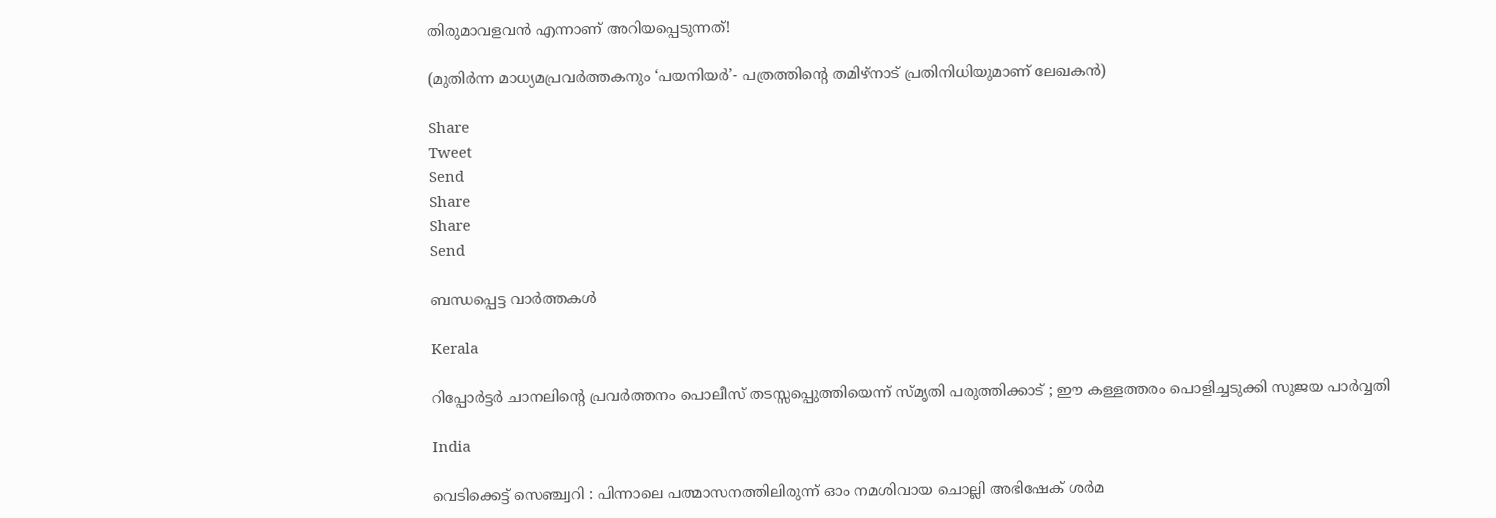തിരുമാവളവന്‍ എന്നാണ് അറിയപ്പെടുന്നത്!

(മുതിര്‍ന്ന മാധ്യമപ്രവര്‍ത്തകനും ‘പയനിയര്‍’- പത്രത്തിന്റെ തമിഴ്‌നാട് പ്രതിനിധിയുമാണ് ലേഖകന്‍)

Share
Tweet
Send
Share
Share
Send

ബന്ധപ്പെട്ട വാര്‍ത്തകള്‍

Kerala

റിപ്പോര്‍ട്ടര്‍ ചാനലിന്റെ പ്രവര്‍ത്തനം പൊലീസ് തടസ്സപ്പെുത്തിയെന്ന് സ്മൃതി പരുത്തിക്കാട് ; ഈ കള്ളത്തരം പൊളിച്ചടുക്കി സുജയ പാര്‍വ്വതി

India

വെടിക്കെട്ട് സെഞ്ച്വറി : പിന്നാലെ പത്മാസനത്തിലിരുന്ന് ഓം നമശിവായ ചൊല്ലി അഭിഷേക് ശര്‍മ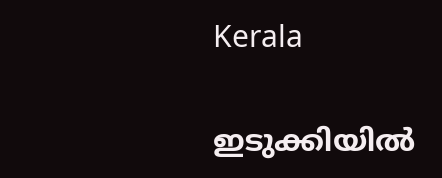Kerala

ഇടുക്കിയില്‍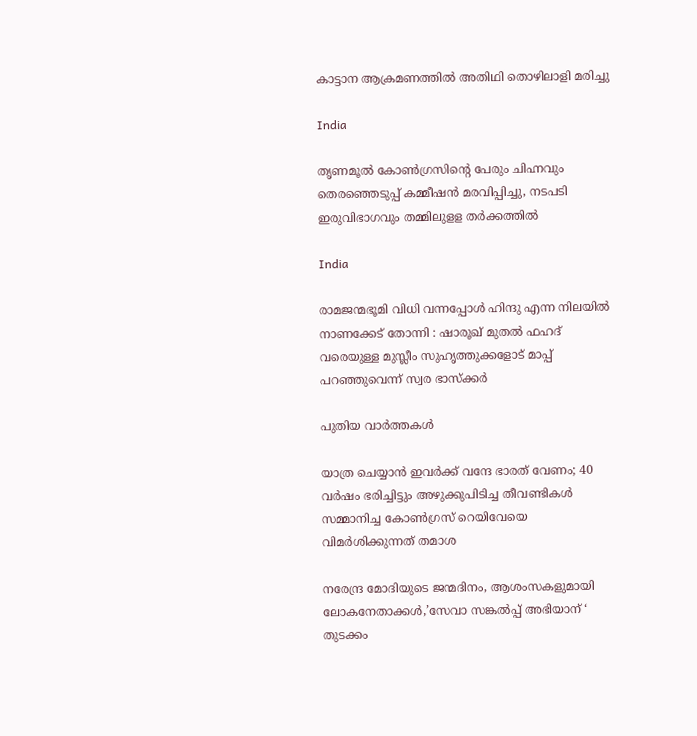കാട്ടാന ആക്രമണത്തില്‍ അതിഥി തൊഴിലാളി മരിച്ചു

India

തൃണമൂല്‍ കോണ്‍ഗ്രസിന്റെ പേരും ചിഹ്നവും തെരഞ്ഞെടുപ്പ് കമ്മീഷന്‍ മരവിപ്പിച്ചു, നടപടി ഇരുവിഭാഗവും തമ്മിലുളള തര്‍ക്കത്തില്‍

India

രാമജന്മഭൂമി വിധി വന്നപ്പോൾ ഹിന്ദു എന്ന നിലയിൽ നാണക്കേട് തോന്നി : ഷാരൂഖ് മുതൽ ഫഹദ് വരെയുള്ള മുസ്ലീം സുഹൃത്തുക്കളോട് മാപ്പ് പറഞ്ഞുവെന്ന് സ്വര ഭാസ്ക്കർ

പുതിയ വാര്‍ത്തകള്‍

യാത്ര ചെയ്യാന്‍ ഇവര്‍ക്ക് വന്ദേ ഭാരത് വേണം; 40 വര്‍ഷം ഭരിച്ചിട്ടും അഴുക്കുപിടിച്ച തീവണ്ടികള്‍ സമ്മാനിച്ച കോണ്‍ഗ്രസ് റെയിവേയെ വിമര്‍ശിക്കുന്നത് തമാശ

നരേന്ദ്ര മോദിയുടെ ജന്മദിനം, ആശംസകളുമായി ലോകനേതാക്കള്‍,’സേവാ സങ്കല്‍പ്പ് അഭിയാന് ‘ തുടക്കം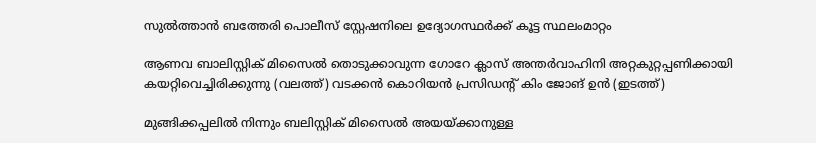സുല്‍ത്താന്‍ ബത്തേരി പൊലീസ് സ്റ്റേഷനിലെ ഉദ്യോഗസ്ഥര്‍ക്ക് കൂട്ട സ്ഥലംമാറ്റം

ആണവ ബാലിസ്റ്റിക് മിസൈല്‍ തൊടുക്കാവുന്ന ഗോറേ ക്ലാസ് അന്തര്‍വാഹിനി അറ്റകുറ്റപ്പണിക്കായി കയറ്റിവെച്ചിരിക്കുന്നു (വലത്ത്) വടക്കന്‍ കൊറിയന്‍ പ്രസിഡന്‍റ് കിം ജോങ് ഉന്‍ (ഇടത്ത്)

മുങ്ങിക്കപ്പലില്‍ നിന്നും ബലിസ്റ്റിക് മിസൈല്‍ അയയ്‌ക്കാനുള്ള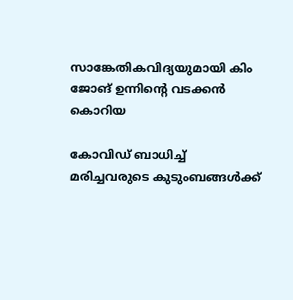സാങ്കേതികവിദ്യയുമായി കിം ജോങ് ഉന്നിന്റെ വടക്കന്‍ കൊറിയ

കോവിഡ് ബാധിച്ച് മരിച്ചവരുടെ കുടുംബങ്ങള്‍ക്ക്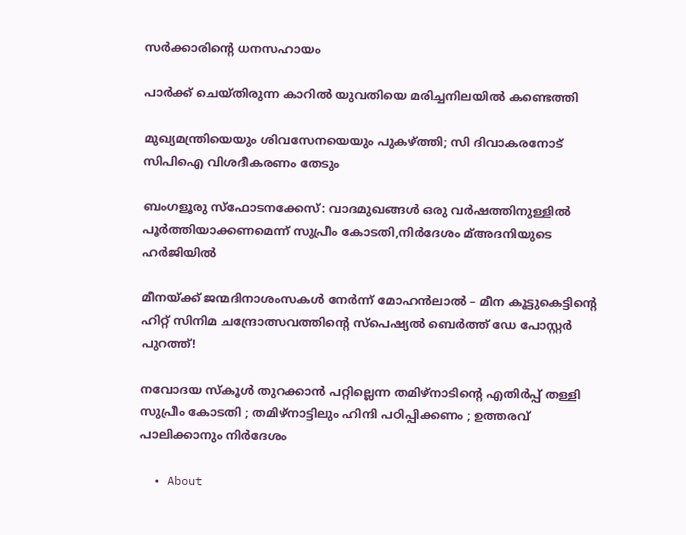സര്‍ക്കാരിന്റെ ധനസഹായം

പാര്‍ക്ക് ചെയ്തിരുന്ന കാറില്‍ യുവതിയെ മരിച്ചനിലയില്‍ കണ്ടെത്തി

മുഖ്യമന്ത്രിയെയും ശിവസേനയെയും പുകഴ്‌ത്തി; സി ദിവാകരനോട് സിപിഐ വിശദീകരണം തേടും

ബംഗളൂരു സ്‌ഫോടനക്കേസ്: വാദമുഖങ്ങള്‍ ഒരു വര്‍ഷത്തിനുള്ളില്‍ പൂര്‍ത്തിയാക്കണമെന്ന് സുപ്രീം കോടതി,നിര്‍ദേശം മ്അദനിയുടെ ഹര്‍ജിയില്‍

മീനയ്‌ക്ക് ജന്മദിനാശംസകള്‍ നേര്‍ന്ന് മോഹൻലാൽ – മീന കൂട്ടുകെട്ടിന്റെ ഹിറ്റ് സിനിമ ചന്ദ്രോത്സവത്തിന്റെ സ്പെഷ്യൽ ബെർത്ത് ഡേ പോസ്റ്റർ പുറത്ത്!

നവോദയ സ്കൂൾ തുറക്കാൻ പറ്റില്ലെന്ന തമിഴ്നാടിന്റെ എതിർപ്പ് തള്ളി സുപ്രീം കോടതി ; തമിഴ്നാട്ടിലും ഹിന്ദി പഠിപ്പിക്കണം ; ഉത്തരവ് പാലിക്കാനും നിർദേശം

  • About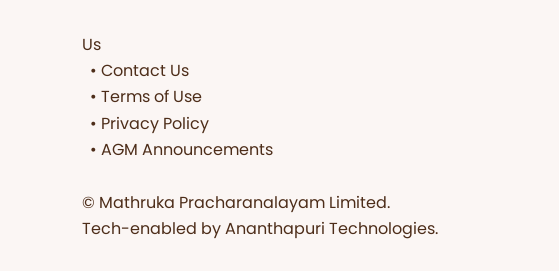Us
  • Contact Us
  • Terms of Use
  • Privacy Policy
  • AGM Announcements

© Mathruka Pracharanalayam Limited.
Tech-enabled by Ananthapuri Technologies.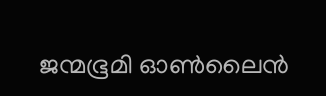ജന്മഭൂമി ഓണ്‍ലൈന്‍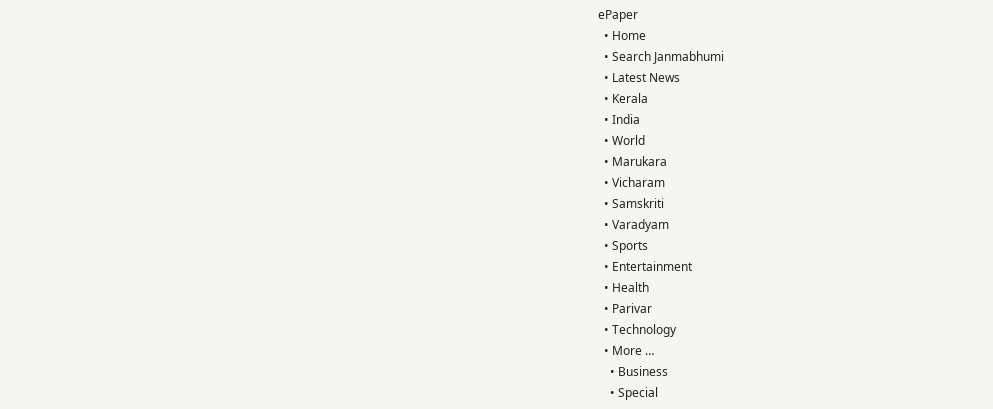ePaper
  • Home
  • Search Janmabhumi
  • Latest News
  • Kerala
  • India
  • World
  • Marukara
  • Vicharam
  • Samskriti
  • Varadyam
  • Sports
  • Entertainment
  • Health
  • Parivar
  • Technology
  • More …
    • Business
    • Special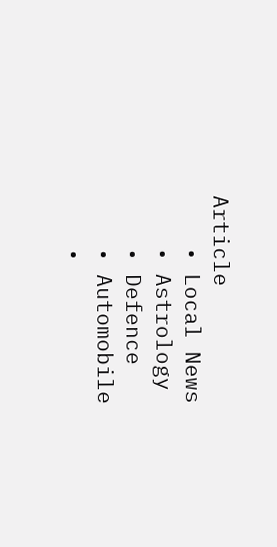Article
    • Local News
    • Astrology
    • Defence
    • Automobile
    •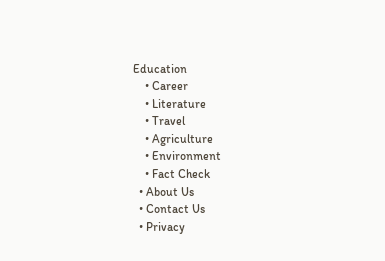Education
    • Career
    • Literature
    • Travel
    • Agriculture
    • Environment
    • Fact Check
  • About Us
  • Contact Us
  • Privacy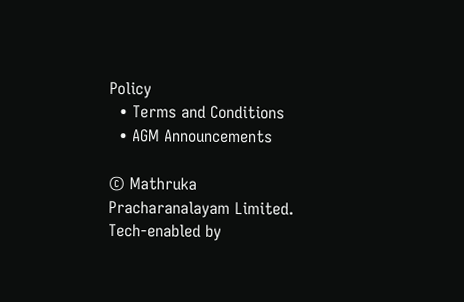Policy
  • Terms and Conditions
  • AGM Announcements

© Mathruka Pracharanalayam Limited.
Tech-enabled by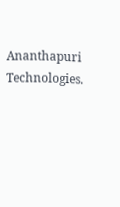Ananthapuri Technologies.